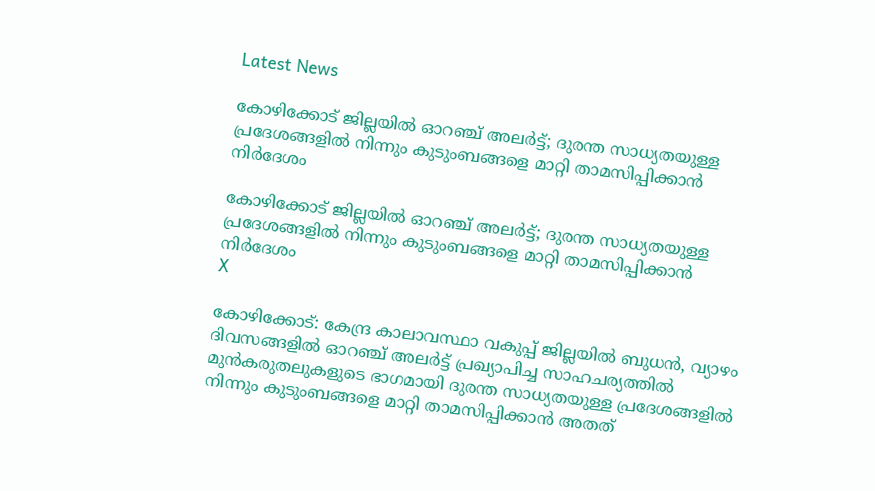Latest News

കോഴിക്കോട് ജില്ലയില്‍ ഓറഞ്ച് അലര്‍ട്ട്; ദുരന്ത സാധ്യതയുള്ള പ്രദേശങ്ങളില്‍ നിന്നും കുടുംബങ്ങളെ മാറ്റി താമസിപ്പിക്കാന്‍ നിര്‍ദേശം

കോഴിക്കോട് ജില്ലയില്‍ ഓറഞ്ച് അലര്‍ട്ട്; ദുരന്ത സാധ്യതയുള്ള പ്രദേശങ്ങളില്‍ നിന്നും കുടുംബങ്ങളെ മാറ്റി താമസിപ്പിക്കാന്‍ നിര്‍ദേശം
X

കോഴിക്കോട്: കേന്ദ്ര കാലാവസ്ഥാ വകുപ്പ് ജില്ലയില്‍ ബുധന്‍, വ്യാഴം ദിവസങ്ങളില്‍ ഓറഞ്ച് അലര്‍ട്ട് പ്രഖ്യാപിച്ച സാഹചര്യത്തില്‍ മുന്‍കരുതലുകളുടെ ഭാഗമായി ദുരന്ത സാധ്യതയുള്ള പ്രദേശങ്ങളില്‍ നിന്നും കുടുംബങ്ങളെ മാറ്റി താമസിപ്പിക്കാന്‍ അതത്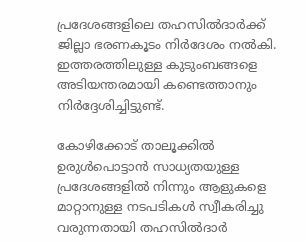പ്രദേശങ്ങളിലെ തഹസില്‍ദാര്‍ക്ക് ജില്ലാ ഭരണകൂടം നിര്‍ദേശം നല്‍കി. ഇത്തരത്തിലുള്ള കുടുംബങ്ങളെ അടിയന്തരമായി കണ്ടെത്താനും നിര്‍ദ്ദേശിച്ചിട്ടുണ്ട്.

കോഴിക്കോട് താലൂക്കില്‍ ഉരുള്‍പൊട്ടാന്‍ സാധ്യതയുള്ള പ്രദേശങ്ങളില്‍ നിന്നും ആളുകളെ മാറ്റാനുള്ള നടപടികള്‍ സ്വീകരിച്ചു വരുന്നതായി തഹസില്‍ദാര്‍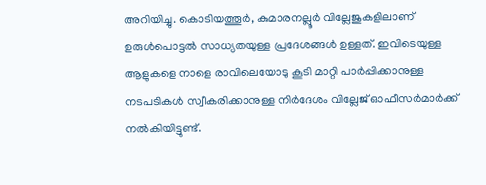അറിയിച്ചു. കൊടിയത്തൂര്‍, കുമാരനല്ലൂര്‍ വില്ലേജുകളിലാണ് ഉരുള്‍പൊട്ടല്‍ സാധ്യതയുള്ള പ്രദേശങ്ങള്‍ ഉള്ളത്. ഇവിടെയുള്ള ആളുകളെ നാളെ രാവിലെയോടു കൂടി മാറ്റി പാര്‍പ്പിക്കാനുള്ള നടപടികള്‍ സ്വീകരിക്കാനുള്ള നിര്‍ദേശം വില്ലേജ് ഓഫീസര്‍മാര്‍ക്ക് നല്‍കിയിട്ടുണ്ട്.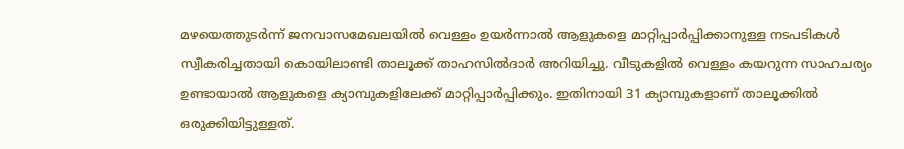മഴയെത്തുടര്‍ന്ന് ജനവാസമേഖലയില്‍ വെള്ളം ഉയര്‍ന്നാല്‍ ആളുകളെ മാറ്റിപ്പാര്‍പ്പിക്കാനുള്ള നടപടികള്‍ സ്വീകരിച്ചതായി കൊയിലാണ്ടി താലൂക്ക് താഹസില്‍ദാര്‍ അറിയിച്ചു. വീടുകളില്‍ വെള്ളം കയറുന്ന സാഹചര്യം ഉണ്ടായാല്‍ ആളുകളെ ക്യാമ്പുകളിലേക്ക് മാറ്റിപ്പാര്‍പ്പിക്കും. ഇതിനായി 31 ക്യാമ്പുകളാണ് താലൂക്കില്‍ ഒരുക്കിയിട്ടുള്ളത്.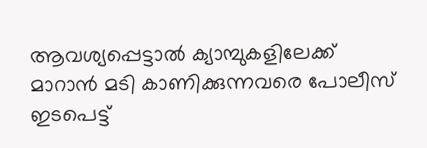ആവശ്യപ്പെട്ടാല്‍ ക്യാമ്പുകളിലേക്ക് മാറാന്‍ മടി കാണിക്കുന്നവരെ പോലീസ് ഇടപെട്ട്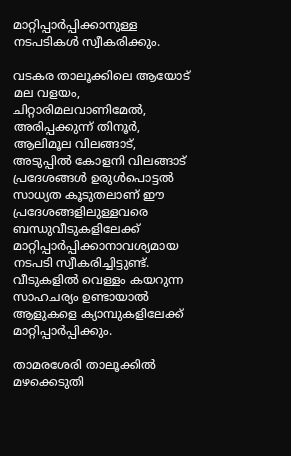മാറ്റിപ്പാര്‍പ്പിക്കാനുള്ള നടപടികള്‍ സ്വീകരിക്കും.

വടകര താലൂക്കിലെ ആയോട് മല വളയം, ചിറ്റാരിമലവാണിമേല്‍, അരിപ്പക്കുന്ന് തിനൂര്‍, ആലിമൂല വിലങ്ങാട്, അടുപ്പില്‍ കോളനി വിലങ്ങാട് പ്രദേശങ്ങള്‍ ഉരുള്‍പൊട്ടല്‍ സാധ്യത കൂടുതലാണ് ഈ പ്രദേശങ്ങളിലുള്ളവരെ ബന്ധുവീടുകളിലേക്ക് മാറ്റിപ്പാര്‍പ്പിക്കാനാവശ്യമായ നടപടി സ്വീകരിച്ചിട്ടുണ്ട്. വീടുകളില്‍ വെള്ളം കയറുന്ന സാഹചര്യം ഉണ്ടായാല്‍ ആളുകളെ ക്യാമ്പുകളിലേക്ക് മാറ്റിപ്പാര്‍പ്പിക്കും.

താമരശേരി താലൂക്കില്‍ മഴക്കെടുതി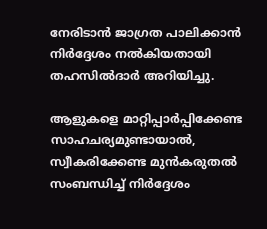നേരിടാന്‍ ജാഗ്രത പാലിക്കാന്‍ നിര്‍ദ്ദേശം നല്‍കിയതായി തഹസില്‍ദാര്‍ അറിയിച്ചു.

ആളുകളെ മാറ്റിപ്പാര്‍പ്പിക്കേണ്ട സാഹചര്യമുണ്ടായാല്‍, സ്വീകരിക്കേണ്ട മുന്‍കരുതല്‍ സംബന്ധിച്ച് നിര്‍ദ്ദേശം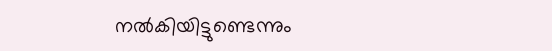നല്‍കിയിട്ടുണ്ടെന്നും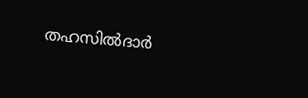തഹസില്‍ദാര്‍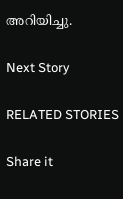അറിയിച്ചു.

Next Story

RELATED STORIES

Share it